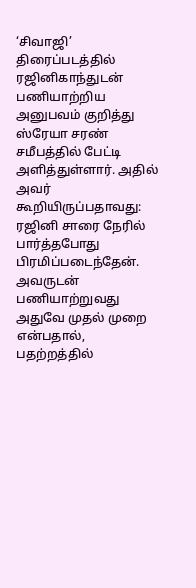‘சிவாஜி’ திரைப்படத்தில் ரஜினிகாந்துடன் பணியாற்றிய அனுபவம் குறித்து ஸ்ரேயா சரண் சமீபத்தில் பேட்டி அளித்துள்ளார். அதில் அவர் கூறியிருப்பதாவது: ரஜினி சாரை நேரில் பார்த்தபோது பிரமிப்படைந்தேன். அவருடன் பணியாற்றுவது அதுவே முதல் முறை என்பதால், பதற்றத்தில்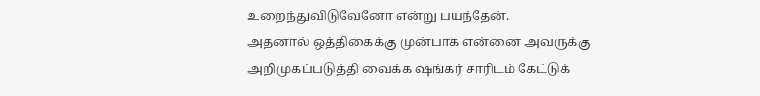உறைந்துவிடுவேனோ என்று பயந்தேன்.
அதனால் ஒத்திகைக்கு முன்பாக என்னை அவருக்கு அறிமுகப்படுத்தி வைக்க ஷங்கர் சாரிடம் கேட்டுக்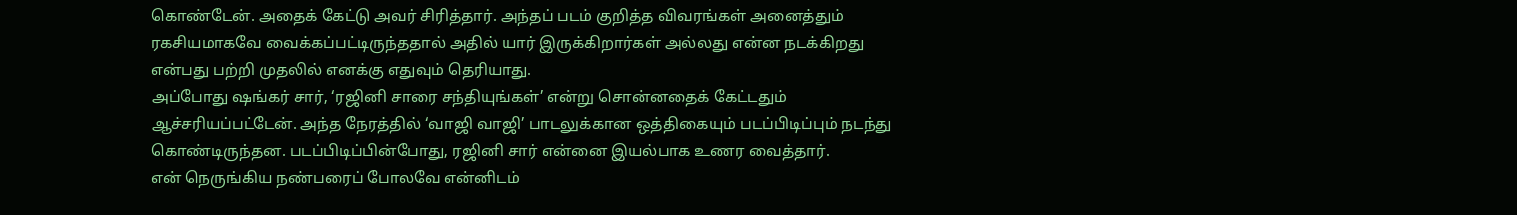கொண்டேன். அதைக் கேட்டு அவர் சிரித்தார். அந்தப் படம் குறித்த விவரங்கள் அனைத்தும் ரகசியமாகவே வைக்கப்பட்டிருந்ததால் அதில் யார் இருக்கிறார்கள் அல்லது என்ன நடக்கிறது என்பது பற்றி முதலில் எனக்கு எதுவும் தெரியாது.
அப்போது ஷங்கர் சார், ‘ரஜினி சாரை சந்தியுங்கள்’ என்று சொன்னதைக் கேட்டதும் ஆச்சரியப்பட்டேன். அந்த நேரத்தில் ‘வாஜி வாஜி’ பாடலுக்கான ஒத்திகையும் படப்பிடிப்பும் நடந்து கொண்டிருந்தன. படப்பிடிப்பின்போது, ரஜினி சார் என்னை இயல்பாக உணர வைத்தார்.
என் நெருங்கிய நண்பரைப் போலவே என்னிடம்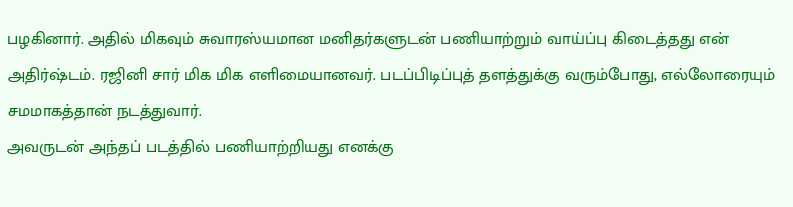பழகினார். அதில் மிகவும் சுவாரஸ்யமான மனிதர்களுடன் பணியாற்றும் வாய்ப்பு கிடைத்தது என் அதிர்ஷ்டம். ரஜினி சார் மிக மிக எளிமையானவர். படப்பிடிப்புத் தளத்துக்கு வரும்போது, எல்லோரையும் சமமாகத்தான் நடத்துவார்.
அவருடன் அந்தப் படத்தில் பணியாற்றியது எனக்கு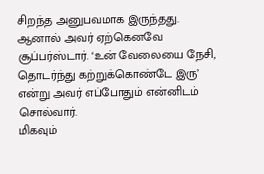சிறந்த அனுபவமாக இருந்தது. ஆனால் அவர் ஏற்கெனவே சூப்பர்ஸ்டார். ‘உன் வேலையை நேசி, தொடர்ந்து கற்றுக்கொண்டே இரு’ என்று அவர் எப்போதும் என்னிடம் சொல்வார்.
மிகவும்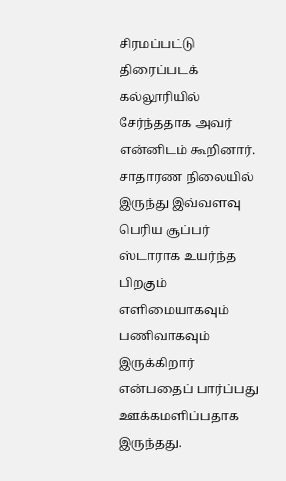சிரமப்பட்டு திரைப்படக் கல்லூரியில் சேர்ந்ததாக அவர் என்னிடம் கூறினார். சாதாரண நிலையில் இருந்து இவ்வளவு பெரிய சூப்பர் ஸ்டாராக உயர்ந்த பிறகும் எளிமையாகவும் பணிவாகவும் இருக்கிறார் என்பதைப் பார்ப்பது ஊக்கமளிப்பதாக இருந்தது.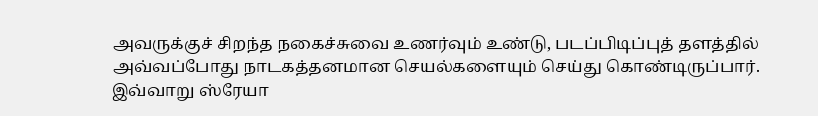அவருக்குச் சிறந்த நகைச்சுவை உணர்வும் உண்டு, படப்பிடிப்புத் தளத்தில் அவ்வப்போது நாடகத்தனமான செயல்களையும் செய்து கொண்டிருப்பார். இவ்வாறு ஸ்ரேயா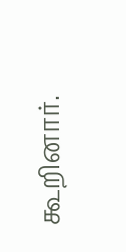கூறினார்.